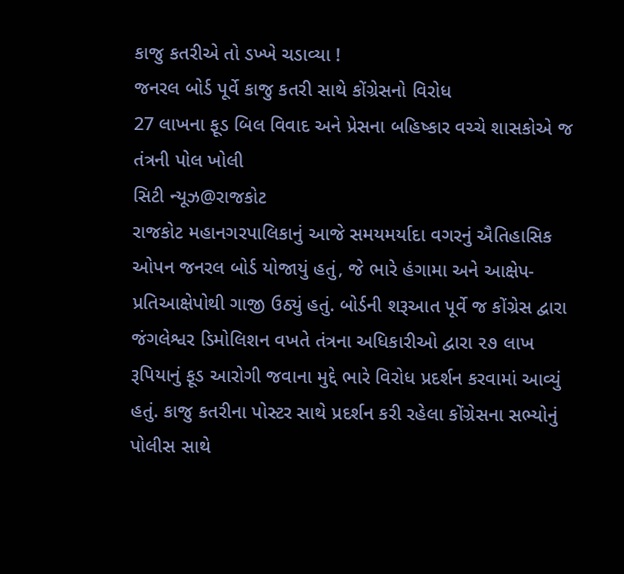કાજુ કતરીએ તો ડખ્ખે ચડાવ્યા !
જનરલ બોર્ડ પૂર્વે કાજુ કતરી સાથે કોંગ્રેસનો વિરોધ
27 લાખના ફૂડ બિલ વિવાદ અને પ્રેસના બહિષ્કાર વચ્ચે શાસકોએ જ તંત્રની પોલ ખોલી
સિટી ન્યૂઝ@રાજકોટ
રાજકોટ મહાનગરપાલિકાનું આજે સમયમર્યાદા વગરનું ઐતિહાસિક ઓપન જનરલ બોર્ડ યોજાયું હતું, જે ભારે હંગામા અને આક્ષેપ-પ્રતિઆક્ષેપોથી ગાજી ઉઠ્યું હતું. બોર્ડની શરૂઆત પૂર્વે જ કોંગ્રેસ દ્વારા જંગલેશ્વર ડિમોલિશન વખતે તંત્રના અધિકારીઓ દ્વારા ૨૭ લાખ રૂપિયાનું ફૂડ આરોગી જવાના મુદ્દે ભારે વિરોધ પ્રદર્શન કરવામાં આવ્યું હતું. કાજુ કતરીના પોસ્ટર સાથે પ્રદર્શન કરી રહેલા કોંગ્રેસના સભ્યોનું પોલીસ સાથે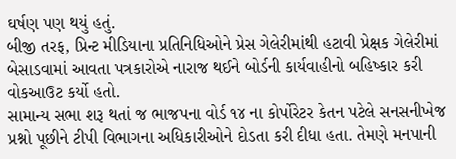ઘર્ષણ પણ થયું હતું.
બીજી તરફ, પ્રિન્ટ મીડિયાના પ્રતિનિધિઓને પ્રેસ ગેલેરીમાંથી હટાવી પ્રેક્ષક ગેલેરીમાં બેસાડવામાં આવતા પત્રકારોએ નારાજ થઈને બોર્ડની કાર્યવાહીનો બહિષ્કાર કરી વોકઆઉટ કર્યો હતો.
સામાન્ય સભા શરૂ થતાં જ ભાજપના વોર્ડ ૧૪ ના કોર્પોરેટર કેતન પટેલે સનસનીખેજ પ્રશ્નો પૂછીને ટીપી વિભાગના અધિકારીઓને દોડતા કરી દીધા હતા. તેમણે મનપાની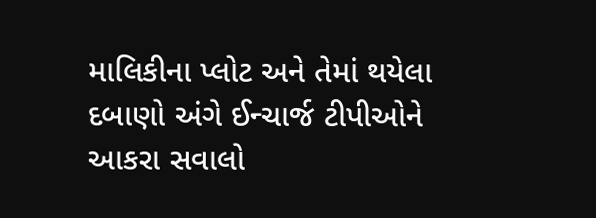માલિકીના પ્લોટ અને તેમાં થયેલા દબાણો અંગે ઈન્ચાર્જ ટીપીઓને આકરા સવાલો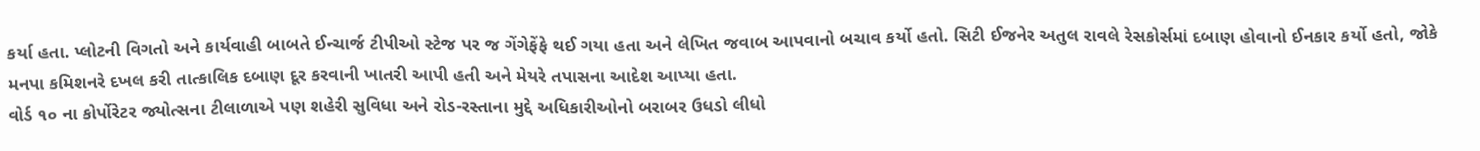કર્યા હતા. પ્લોટની વિગતો અને કાર્યવાહી બાબતે ઈન્ચાર્જ ટીપીઓ સ્ટેજ પર જ ગેંગેફેંફે થઈ ગયા હતા અને લેખિત જવાબ આપવાનો બચાવ કર્યો હતો. સિટી ઈજનેર અતુલ રાવલે રેસકોર્સમાં દબાણ હોવાનો ઈનકાર કર્યો હતો, જોકે મનપા કમિશનરે દખલ કરી તાત્કાલિક દબાણ દૂર કરવાની ખાતરી આપી હતી અને મેયરે તપાસના આદેશ આપ્યા હતા.
વોર્ડ ૧૦ ના કોર્પોરેટર જ્યોત્સના ટીલાળાએ પણ શહેરી સુવિધા અને રોડ-રસ્તાના મુદ્દે અધિકારીઓનો બરાબર ઉધડો લીધો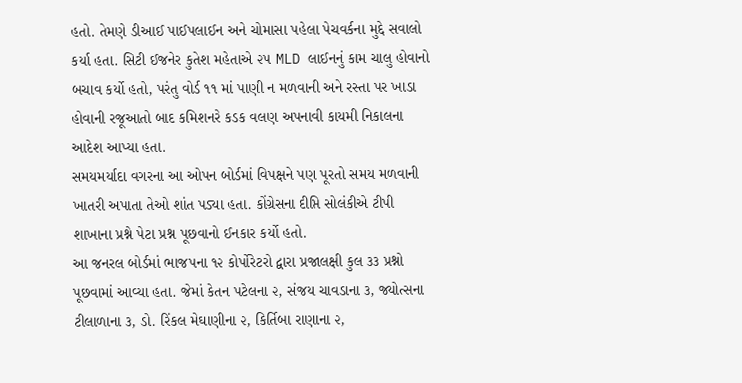હતો. તેમણે ડીઆઈ પાઈપલાઈન અને ચોમાસા પહેલા પેચવર્કના મુદ્દે સવાલો કર્યા હતા. સિટી ઈજનેર કુતેશ મહેતાએ ૨૫ MLD લાઈનનું કામ ચાલુ હોવાનો બચાવ કર્યો હતો, પરંતુ વોર્ડ ૧૧ માં પાણી ન મળવાની અને રસ્તા પર ખાડા હોવાની રજૂઆતો બાદ કમિશનરે કડક વલણ અપનાવી કાયમી નિકાલના આદેશ આપ્યા હતા.
સમયમર્યાદા વગરના આ ઓપન બોર્ડમાં વિપક્ષને પણ પૂરતો સમય મળવાની ખાતરી અપાતા તેઓ શાંત પડ્યા હતા. કોંગ્રેસના દીપ્તિ સોલંકીએ ટીપી શાખાના પ્રશ્ને પેટા પ્રશ્ન પૂછવાનો ઈનકાર કર્યો હતો.
આ જનરલ બોર્ડમાં ભાજપના ૧૨ કોર્પોરેટરો દ્વારા પ્રજાલક્ષી કુલ ૩૩ પ્રશ્નો પૂછવામાં આવ્યા હતા. જેમાં કેતન પટેલના ૨, સંજય ચાવડાના ૩, જ્યોત્સના ટીલાળાના ૩, ડો. રિંકલ મેઘાણીના ૨, કિર્તિબા રાણાના ૨,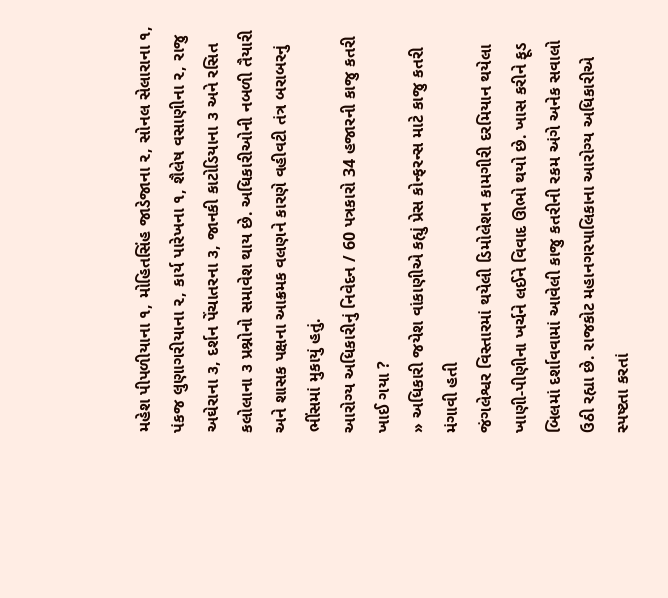મહેશ પીપળીયાના ૧, મોહિતસિંહ જાડેજાના ૨, સોનલ સેલારાના ૧, પંકજ લુણાગરીયાના ૨, કાર્ય પારેખના ૧, શૈલેષ વસાણીના ૨, રાજુ અઘેરાના ૩, દર્શન પેંચાતરના ૩, જાનકી કાટોડિયાના ૩ અને રસિત કલોલાના ૩ પ્રશ્નોનો સમાવેશ થાય છે. અધિકારીઓની નબળી તૈયારી અને શાસક પક્ષના આક્રમક વલણને કારણે વહીવટી તંત્ર બરાબરનું ભીંસમાં મુકાયું હતું.
આરોગ્ય અધિકારીનું નિવેદન / 60 પત્રકારો 34 હજારની કાજુ કતરી ખાઈ ગયા ?
» અધિકારી જયેશ વાંકાણીએ કહ્યું પ્રેસ કોન્ફરન્સ માટે કાજુ કતરી મંગાવી હતી
જંગલેશ્વર વિસ્તારમાં થયેલી ડિમોલેશન કામગીરી દરમિયાન થયેલા ખાણી-પીણીના ખર્ચને લઈને વિવાદ ઊભો થયો છે. ખાસ કરીને ફૂડ બિલમાં દર્શાવવામાં આવેલી કાજુ કતરીની રકમ અંગે અનેક સવાલો ઉઠી રહ્યા છે. રાજકોટ મહાનગરપાલિકાના આરોગ્ય અધિકારીએ સ્પષ્ટતા કરતાં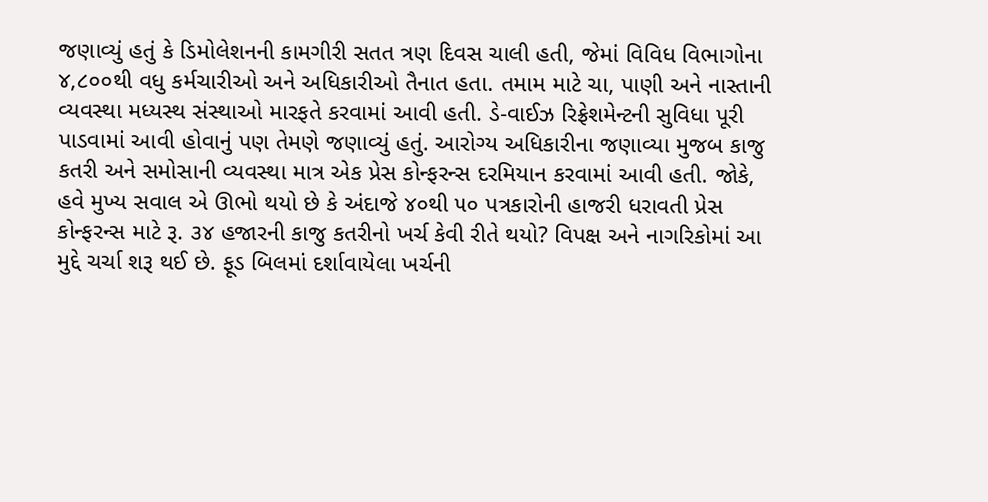જણાવ્યું હતું કે ડિમોલેશનની કામગીરી સતત ત્રણ દિવસ ચાલી હતી, જેમાં વિવિધ વિભાગોના ૪,૮૦૦થી વધુ કર્મચારીઓ અને અધિકારીઓ તૈનાત હતા. તમામ માટે ચા, પાણી અને નાસ્તાની વ્યવસ્થા મધ્યસ્થ સંસ્થાઓ મારફતે કરવામાં આવી હતી. ડે-વાઈઝ રિફ્રેશમેન્ટની સુવિધા પૂરી પાડવામાં આવી હોવાનું પણ તેમણે જણાવ્યું હતું. આરોગ્ય અધિકારીના જણાવ્યા મુજબ કાજુ કતરી અને સમોસાની વ્યવસ્થા માત્ર એક પ્રેસ કોન્ફરન્સ દરમિયાન કરવામાં આવી હતી. જોકે, હવે મુખ્ય સવાલ એ ઊભો થયો છે કે અંદાજે ૪૦થી ૫૦ પત્રકારોની હાજરી ધરાવતી પ્રેસ કોન્ફરન્સ માટે રૂ. ૩૪ હજારની કાજુ કતરીનો ખર્ચ કેવી રીતે થયો? વિપક્ષ અને નાગરિકોમાં આ મુદ્દે ચર્ચા શરૂ થઈ છે. ફૂડ બિલમાં દર્શાવાયેલા ખર્ચની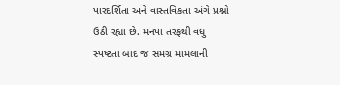પારદર્શિતા અને વાસ્તવિકતા અંગે પ્રશ્નો ઉઠી રહ્યા છે. મનપા તરફથી વધુ સ્પષ્ટતા બાદ જ સમગ્ર મામલાની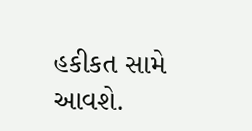હકીકત સામે આવશે.